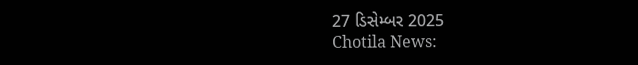27 ડિસેમ્બર 2025
Chotila News: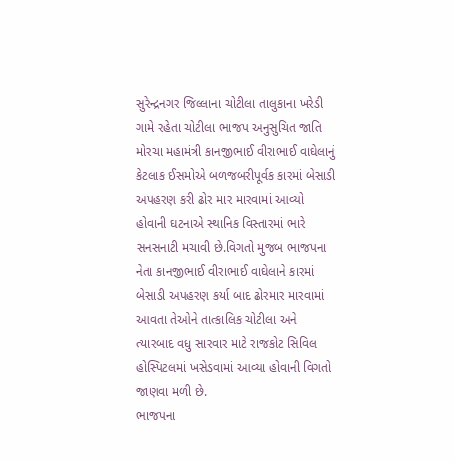સુરેન્દ્રનગર જિલ્લાના ચોટીલા તાલુકાના ખરેડી ગામે રહેતા ચોટીલા ભાજપ અનુસુચિત જાતિ મોરચા મહામંત્રી કાનજીભાઈ વીરાભાઈ વાઘેલાનું કેટલાક ઈસમોએ બળજબરીપૂર્વક કારમાં બેસાડી અપહરણ કરી ઢોર માર મારવામાં આવ્યો હોવાની ઘટનાએ સ્થાનિક વિસ્તારમાં ભારે સનસનાટી મચાવી છે.વિગતો મુજબ ભાજપના નેતા કાનજીભાઈ વીરાભાઈ વાઘેલાને કારમાં બેસાડી અપહરણ કર્યા બાદ ઢોરમાર મારવામાં આવતા તેઓને તાત્કાલિક ચોટીલા અને ત્યારબાદ વધુ સારવાર માટે રાજકોટ સિવિલ હોસ્પિટલમાં ખસેડવામાં આવ્યા હોવાની વિગતો જાણવા મળી છે.
ભાજપના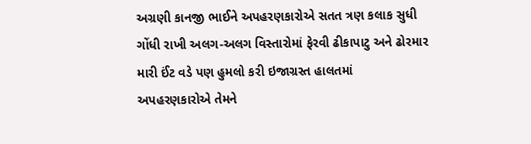અગ્રણી કાનજી ભાઈને અપહરણકારોએ સતત ત્રણ કલાક સુધી ગોંધી રાખી અલગ-અલગ વિસ્તારોમાં ફેરવી ઢીકાપાટુ અને ઢોરમાર મારી ઈંટ વડે પણ હુમલો કરી ઇજાગ્રસ્ત હાલતમાં અપહરણકારોએ તેમને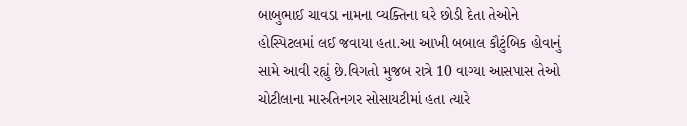બાબુભાઈ ચાવડા નામના વ્યક્તિના ઘરે છોડી દેતા તેઓને હોસ્પિટલમાં લઈ જવાયા હતા.આ આખી બબાલ કૌટુંબિક હોવાનું સામે આવી રહ્યું છે.વિગતો મુજબ રાત્રે 10 વાગ્યા આસપાસ તેઓ ચોટીલાના મારુતિનગર સોસાયટીમાં હતા ત્યારે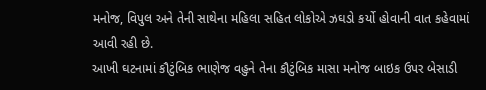મનોજ, વિપુલ અને તેની સાથેના મહિલા સહિત લોકોએ ઝઘડો કર્યો હોવાની વાત કહેવામાં આવી રહી છે.
આખી ઘટનામાં કૌટુંબિક ભાણેજ વહુને તેના કૌટુંબિક માસા મનોજ બાઇક ઉપર બેસાડી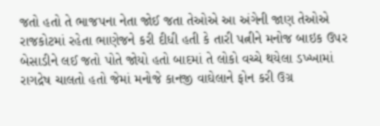જતો હતો તે ભાજપના નેતા જોઈ જતા તેઓએ આ અંગેની જાણ તેઓએ રાજકોટમાં રહેતા ભાણેજને કરી દીધી હતી કે તારી પત્નીને મનોજ બાઇક ઉપર બેસાડીને લઈ જતો પોતે જોયો હતો બાદમાં તે લોકો વચ્ચે થયેલા ડખ્ખામાં રાગદ્રેષ ચાલતો હતો જેમાં મનોજે કાનજી વાઘેલાને ફોન કરી ઉગ્ર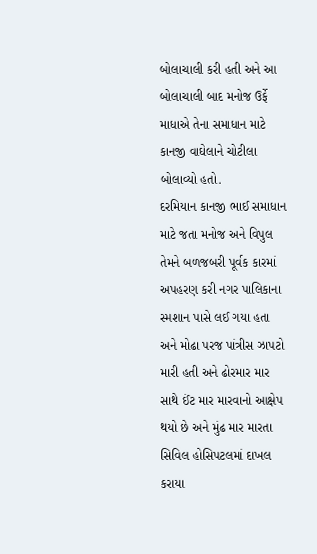બોલાચાલી કરી હતી અને આ બોલાચાલી બાદ મનોજ ઉર્ફે માધાએ તેના સમાધાન માટે કાનજી વાઘેલાને ચોટીલા બોલાવ્યો હતો.
દરમિયાન કાનજી ભાઈ સમાધાન માટે જતા મનોજ અને વિપુલ તેમને બળજબરી પૂર્વક કારમાં અપહરણ કરી નગર પાલિકાના સ્મશાન પાસે લઈ ગયા હતા અને મોઢા પરજ પાંત્રીસ ઝાપટો મારી હતી અને ઢોરમાર માર સાથે ઈંટ માર મારવાનો આક્ષેપ થયો છે અને મુંઢ માર મારતા સિવિલ હોસિપટલમાં દાખલ કરાયા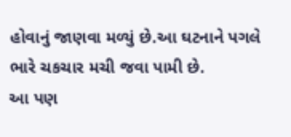હોવાનું જાણવા મળ્યું છે.આ ઘટનાને પગલે ભારે ચકચાર મચી જવા પામી છે.
આ પણ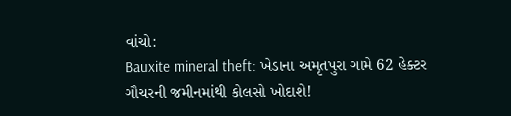વાંચો:
Bauxite mineral theft: ખેડાના અમૃતપુરા ગામે 62 હેક્ટર ગૌચરની જમીનમાંથી કોલસો ખોદાશે!